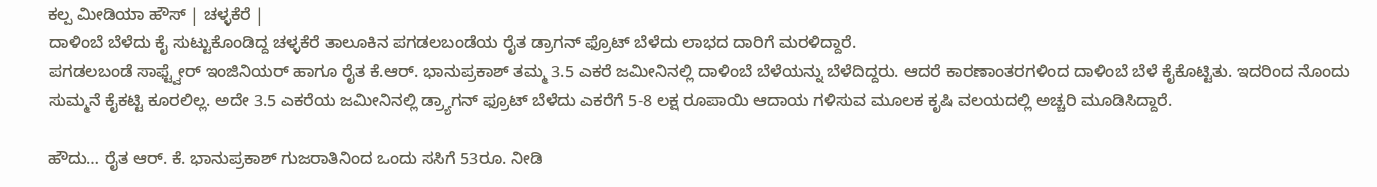ಕಲ್ಪ ಮೀಡಿಯಾ ಹೌಸ್ | ಚಳ್ಳಕೆರೆ |
ದಾಳಿಂಬೆ ಬೆಳೆದು ಕೈ ಸುಟ್ಟುಕೊಂಡಿದ್ದ ಚಳ್ಳಕೆರೆ ತಾಲೂಕಿನ ಪಗಡಲಬಂಡೆಯ ರೈತ ಡ್ರಾಗನ್ ಫ್ರೊಟ್ ಬೆಳೆದು ಲಾಭದ ದಾರಿಗೆ ಮರಳಿದ್ದಾರೆ.
ಪಗಡಲಬಂಡೆ ಸಾಫ್ಟ್ವೇರ್ ಇಂಜಿನಿಯರ್ ಹಾಗೂ ರೈತ ಕೆ.ಆರ್. ಭಾನುಪ್ರಕಾಶ್ ತಮ್ಮ 3.5 ಎಕರೆ ಜಮೀನಿನಲ್ಲಿ ದಾಳಿಂಬೆ ಬೆಳೆಯನ್ನು ಬೆಳೆದಿದ್ದರು. ಆದರೆ ಕಾರಣಾಂತರಗಳಿಂದ ದಾಳಿಂಬೆ ಬೆಳೆ ಕೈಕೊಟ್ಟಿತು. ಇದರಿಂದ ನೊಂದು ಸುಮ್ಮನೆ ಕೈಕಟ್ಟಿ ಕೂರಲಿಲ್ಲ. ಅದೇ 3.5 ಎಕರೆಯ ಜಮೀನಿನಲ್ಲಿ ಡ್ರ್ಯಾಗನ್ ಫ್ರೂಟ್ ಬೆಳೆದು ಎಕರೆಗೆ 5-8 ಲಕ್ಷ ರೂಪಾಯಿ ಆದಾಯ ಗಳಿಸುವ ಮೂಲಕ ಕೃಷಿ ವಲಯದಲ್ಲಿ ಅಚ್ಚರಿ ಮೂಡಿಸಿದ್ದಾರೆ.

ಹೌದು… ರೈತ ಆರ್. ಕೆ. ಭಾನುಪ್ರಕಾಶ್ ಗುಜರಾತಿನಿಂದ ಒಂದು ಸಸಿಗೆ 53ರೂ. ನೀಡಿ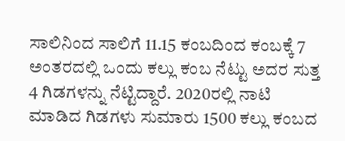ಸಾಲಿನಿಂದ ಸಾಲಿಗೆ 11.15 ಕಂಬದಿಂದ ಕಂಬಕ್ಕೆ 7 ಅಂತರದಲ್ಲಿ ಒಂದು ಕಲ್ಲು ಕಂಬ ನೆಟ್ಟು ಅದರ ಸುತ್ತ 4 ಗಿಡಗಳನ್ನು ನೆಟ್ಟಿದ್ದಾರೆ. 2020ರಲ್ಲಿ ನಾಟಿ ಮಾಡಿದ ಗಿಡಗಳು ಸುಮಾರು 1500 ಕಲ್ಲು ಕಂಬದ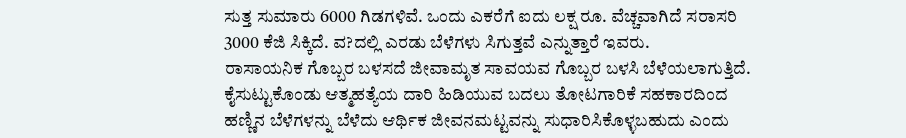ಸುತ್ತ ಸುಮಾರು 6000 ಗಿಡಗಳಿವೆ. ಒಂದು ಎಕರೆಗೆ ಐದು ಲಕ್ಷ ರೂ. ವೆಚ್ಚವಾಗಿದೆ ಸರಾಸರಿ 3000 ಕೆಜಿ ಸಿಕ್ಕಿದೆ. ವ?ದಲ್ಲಿ ಎರಡು ಬೆಳೆಗಳು ಸಿಗುತ್ತವೆ ಎನ್ನುತ್ತಾರೆ ಇವರು.
ರಾಸಾಯನಿಕ ಗೊಬ್ಬರ ಬಳಸದೆ ಜೀವಾಮೃತ ಸಾವಯವ ಗೊಬ್ಬರ ಬಳಸಿ ಬೆಳೆಯಲಾಗುತ್ತಿದೆ. ಕೈಸುಟ್ಟುಕೊಂಡು ಆತ್ಮಹತ್ಯೆಯ ದಾರಿ ಹಿಡಿಯುವ ಬದಲು ತೋಟಗಾರಿಕೆ ಸಹಕಾರದಿಂದ ಹಣ್ಣಿನ ಬೆಳೆಗಳನ್ನು ಬೆಳೆದು ಆರ್ಥಿಕ ಜೀವನಮಟ್ಟವನ್ನು ಸುಧಾರಿಸಿಕೊಳ್ಳಬಹುದು ಎಂದು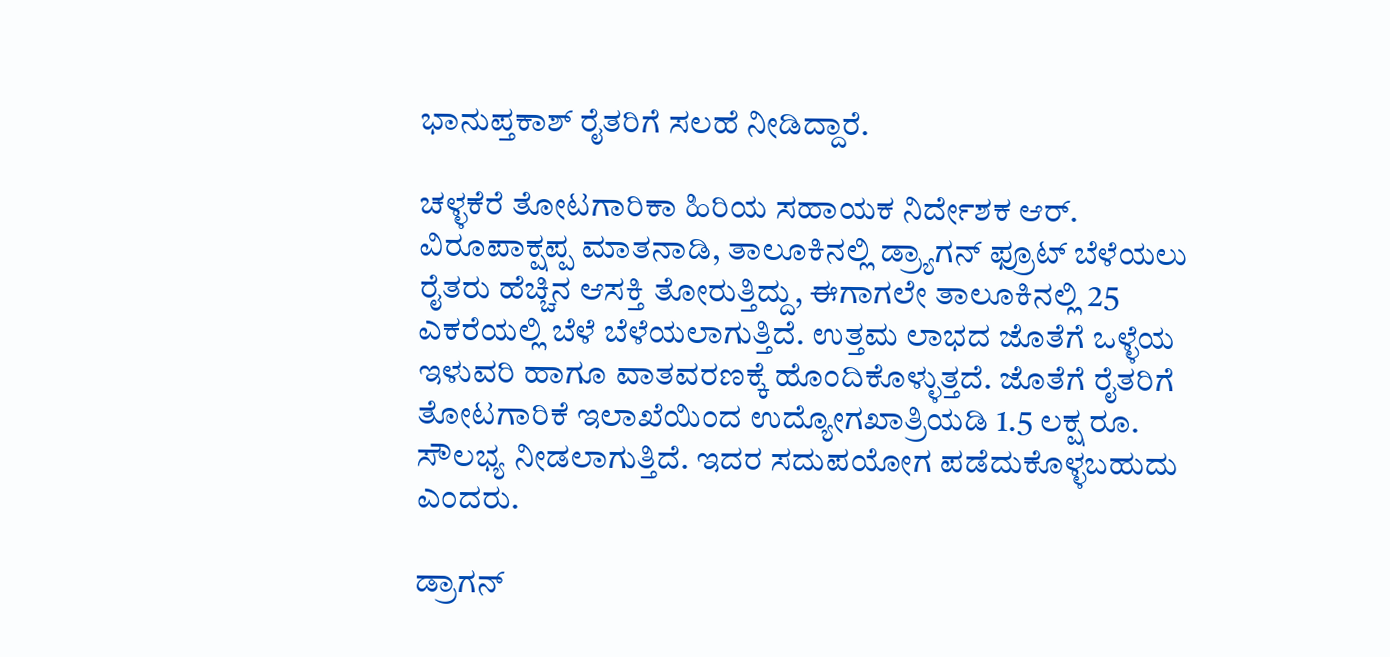ಭಾನುಪ್ತಕಾಶ್ ರೈತರಿಗೆ ಸಲಹೆ ನೀಡಿದ್ದಾರೆ.

ಚಳ್ಳಕೆರೆ ತೋಟಗಾರಿಕಾ ಹಿರಿಯ ಸಹಾಯಕ ನಿರ್ದೇಶಕ ಆರ್. ವಿರೂಪಾಕ್ಷಪ್ಪ ಮಾತನಾಡಿ, ತಾಲೂಕಿನಲ್ಲಿ ಡ್ರ್ಯಾಗನ್ ಫ್ರೂಟ್ ಬೆಳೆಯಲು ರೈತರು ಹೆಚ್ಚಿನ ಆಸಕ್ತಿ ತೋರುತ್ತಿದ್ದು, ಈಗಾಗಲೇ ತಾಲೂಕಿನಲ್ಲಿ 25 ಎಕರೆಯಲ್ಲಿ ಬೆಳೆ ಬೆಳೆಯಲಾಗುತ್ತಿದೆ. ಉತ್ತಮ ಲಾಭದ ಜೊತೆಗೆ ಒಳ್ಳೆಯ ಇಳುವರಿ ಹಾಗೂ ವಾತವರಣಕ್ಕೆ ಹೊಂದಿಕೊಳ್ಳುತ್ತದೆ. ಜೊತೆಗೆ ರೈತರಿಗೆ ತೋಟಗಾರಿಕೆ ಇಲಾಖೆಯಿಂದ ಉದ್ಯೋಗಖಾತ್ರಿಯಡಿ 1.5 ಲಕ್ಷ ರೂ. ಸೌಲಭ್ಯ ನೀಡಲಾಗುತ್ತಿದೆ. ಇದರ ಸದುಪಯೋಗ ಪಡೆದುಕೊಳ್ಳಬಹುದು ಎಂದರು.

ಡ್ರಾಗನ್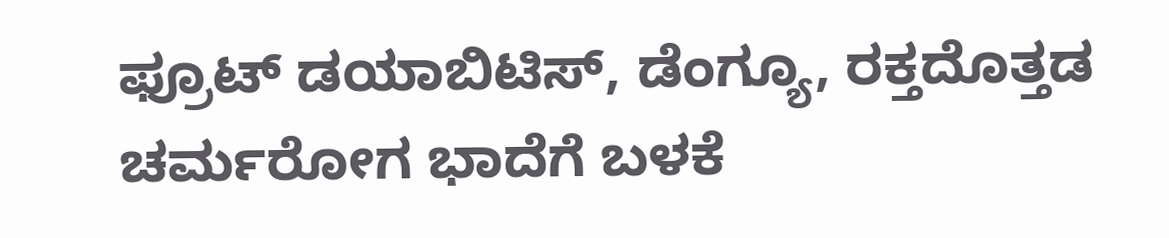ಫ್ರೂಟ್ ಡಯಾಬಿಟಿಸ್, ಡೆಂಗ್ಯೂ, ರಕ್ತದೊತ್ತಡ ಚರ್ಮರೋಗ ಭಾದೆಗೆ ಬಳಕೆ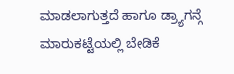ಮಾಡಲಾಗುತ್ತದೆ ಹಾಗೂ ಡ್ರ್ಯಾಗನ್ಗೆ ಮಾರುಕಟ್ಟೆಯಲ್ಲಿ ಬೇಡಿಕೆ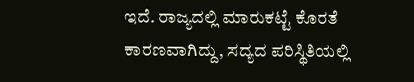ಇದೆ. ರಾಜ್ಯದಲ್ಲಿ ಮಾರುಕಟ್ಟೆ ಕೊರತೆ ಕಾರಣವಾಗಿದ್ದು, ಸದ್ಯದ ಪರಿಸ್ಥಿತಿಯಲ್ಲಿ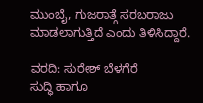ಮುಂಬೈ, ಗುಜರಾತ್ಗೆ ಸರಬರಾಜು ಮಾಡಲಾಗುತ್ತಿದೆ ಎಂದು ತಿಳಿಸಿದ್ದಾರೆ.

ವರದಿ: ಸುರೇಶ್ ಬೆಳಗೆರೆ
ಸುದ್ಧಿ ಹಾಗೂ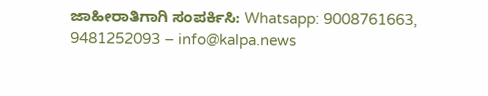ಜಾಹೀರಾತಿಗಾಗಿ ಸಂಪರ್ಕಿಸಿ: Whatsapp: 9008761663, 9481252093 – info@kalpa.news